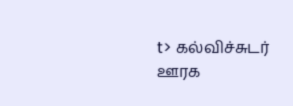t> கல்விச்சுடர் ஊரக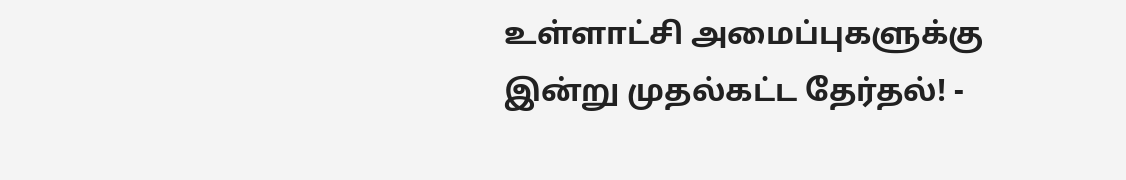உள்ளாட்சி அமைப்புகளுக்கு இன்று முதல்கட்ட தேர்தல்! -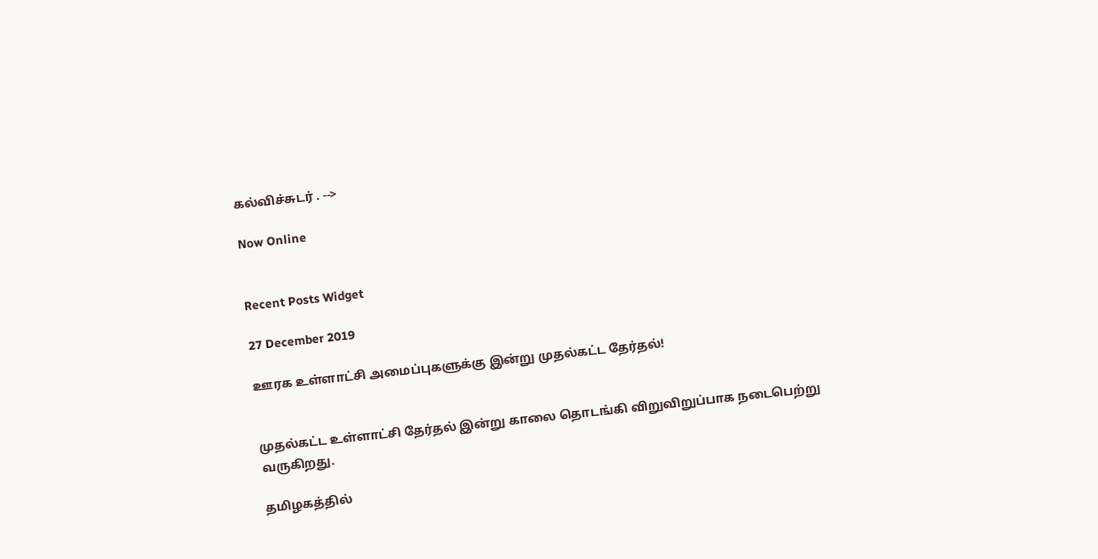கல்விச்சுடர் . -->

Now Online


Recent Posts Widget

27 December 2019

ஊரக உள்ளாட்சி அமைப்புகளுக்கு இன்று முதல்கட்ட தேர்தல்!


முதல்கட்ட உள்ளாட்சி தேர்தல் இன்று காலை தொடங்கி விறுவிறுப்பாக நடைபெற்று வருகிறது.

தமிழகத்தில்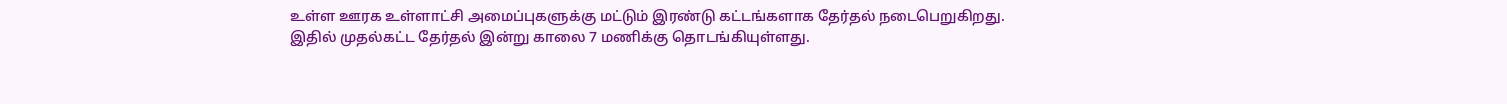உள்ள ஊரக உள்ளாட்சி அமைப்புகளுக்கு மட்டும் இரண்டு கட்டங்களாக தேர்தல் நடைபெறுகிறது. இதில் முதல்கட்ட தேர்தல் இன்று காலை 7 மணிக்கு தொடங்கியுள்ளது.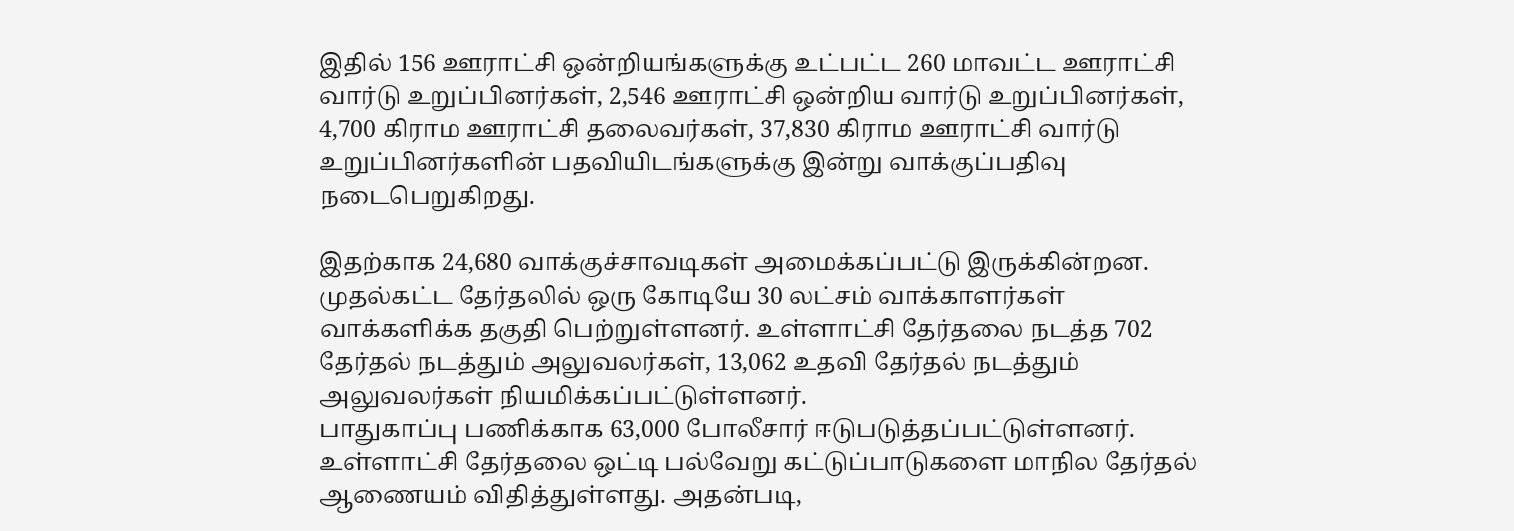இதில் 156 ஊராட்சி ஒன்றியங்களுக்கு உட்பட்ட 260 மாவட்ட ஊராட்சி வார்டு உறுப்பினர்கள், 2,546 ஊராட்சி ஒன்றிய வார்டு உறுப்பினர்கள், 4,700 கிராம ஊராட்சி தலைவர்கள், 37,830 கிராம ஊராட்சி வார்டு உறுப்பினர்களின் பதவியிடங்களுக்கு இன்று வாக்குப்பதிவு நடைபெறுகிறது.

இதற்காக 24,680 வாக்குச்சாவடிகள் அமைக்கப்பட்டு இருக்கின்றன. முதல்கட்ட தேர்தலில் ஒரு கோடியே 30 லட்சம் வாக்காளர்கள் வாக்களிக்க தகுதி பெற்றுள்ளனர். உள்ளாட்சி தேர்தலை நடத்த 702 தேர்தல் நடத்தும் அலுவலர்கள், 13,062 உதவி தேர்தல் நடத்தும் அலுவலர்கள் நியமிக்கப்பட்டுள்ளனர்.
பாதுகாப்பு பணிக்காக 63,000 போலீசார் ஈடுபடுத்தப்பட்டுள்ளனர். உள்ளாட்சி தேர்தலை ஒட்டி பல்வேறு கட்டுப்பாடுகளை மாநில தேர்தல் ஆணையம் விதித்துள்ளது. அதன்படி,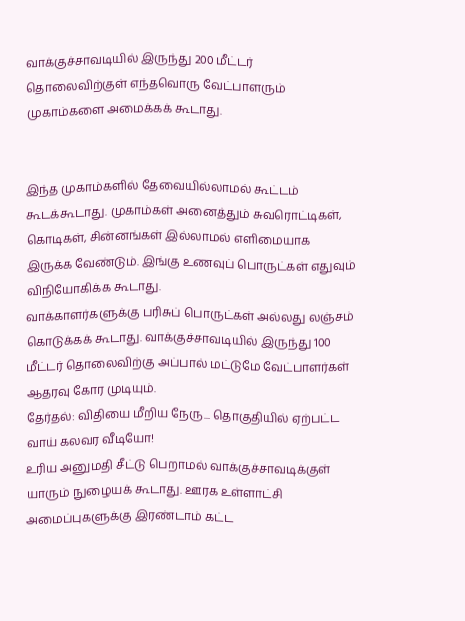வாக்குச்சாவடியில் இருந்து 200 மீட்டர் தொலைவிற்குள் எந்தவொரு வேட்பாளரும் முகாம்களை அமைக்கக் கூடாது.


இந்த முகாம்களில் தேவையில்லாமல் கூட்டம் கூடக்கூடாது. முகாம்கள் அனைத்தும் சுவரொட்டிகள், கொடிகள், சின்னங்கள் இல்லாமல் எளிமையாக இருக்க வேண்டும். இங்கு உணவுப் பொருட்கள் எதுவும் விநியோகிக்க கூடாது.
வாக்காளர்களுக்கு பரிசுப் பொருட்கள் அல்லது லஞ்சம் கொடுக்கக் கூடாது. வாக்குச்சாவடியில் இருந்து 100 மீட்டர் தொலைவிற்கு அப்பால் மட்டுமே வேட்பாளர்கள் ஆதரவு கோர முடியும்.
தேர்தல்: விதியை மீறிய நேரு... தொகுதியில் ஏற்பட்ட வாய் கலவர வீடியோ!
உரிய அனுமதி சீட்டு பெறாமல் வாக்குச்சாவடிக்குள் யாரும் நுழையக் கூடாது. ஊரக உள்ளாட்சி அமைப்புகளுக்கு இரண்டாம் கட்ட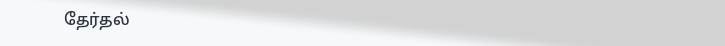தேர்தல்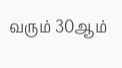வரும் 30ஆம்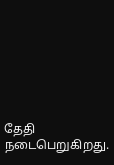தேதி நடைபெறுகிறது.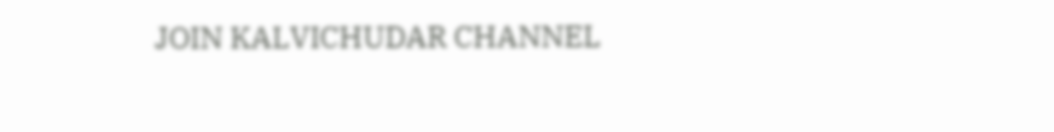JOIN KALVICHUDAR CHANNEL